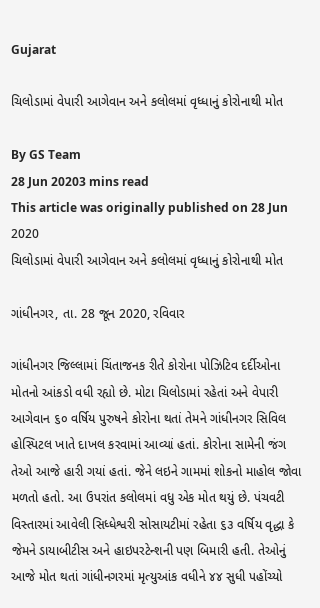Gujarat

ચિલોડામાં વેપારી આગેવાન અને કલોલમાં વૃધ્ધાનું કોરોનાથી મોત

By GS Team
28 Jun 20203 mins read
This article was originally published on 28 Jun 2020
ચિલોડામાં વેપારી આગેવાન અને કલોલમાં વૃધ્ધાનું કોરોનાથી મોત

ગાંધીનગર, તા. 28 જૂન 2020, રવિવાર

ગાંધીનગર જિલ્લામાં ચિંતાજનક રીતે કોરોના પોઝિટિવ દર્દીઓના મોતનો આંકડો વધી રહ્યો છે. મોટા ચિલોડામાં રહેતાં અને વેપારી આગેવાન ૬૦ વર્ષિય પુરુષને કોરોના થતાં તેમને ગાંધીનગર સિવિલ હોસ્પિટલ ખાતે દાખલ કરવામાં આવ્યાં હતાં. કોરોના સામેની જંગ તેઓ આજે હારી ગયાં હતાં. જેને લઇને ગામમાં શોકનો માહોલ જોવા મળતો હતો. આ ઉપરાંત કલોલમાં વધુ એક મોત થયું છે. પંચવટી વિસ્તારમાં આવેલી સિધ્ધેશ્વરી સોસાયટીમાં રહેતા ૬૩ વર્ષિય વૃદ્ધા કે જેમને ડાયાબીટીસ અને હાઇપરટેન્શની પણ બિમારી હતી. તેઓનું આજે મોત થતાં ગાંધીનગરમાં મૃત્યુઆંક વધીને ૪૪ સુધી પહોંચ્યો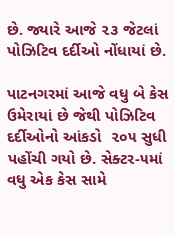છે. જ્યારે આજે ૨૩ જેટલાં પોઝિટિવ દર્દીઓ નોંધાયાં છે.

પાટનગરમાં આજે વધુ બે કેસ ઉમેરાયાં છે જેથી પોઝિટિવ દર્દીઓનો આંકડો  ૨૦૫ સુધી પહોંચી ગયો છે. સેક્ટર-૫માં વધુ એક કેસ સામે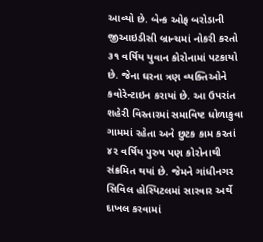આવ્યો છે. બેન્ક ઓફ બરોડાની જીઆઇડીસી બ્રાન્ચમાં નોકરી કરતો ૩૧ વર્ષિય યુવાન કોરોનામાં પટકાયો છે. જેના ઘરના ત્રણ વ્યક્તિઓને કવોરેન્ટાઇન કરાયાં છે. આ ઉપરાંત શહેરી વિસ્તારમાં સમાવિષ્ટ ધોળાકુવા ગામમાં રહેતા અને છુટક કામ કરતાં ૪૨ વર્ષિય પુરુષ પણ કોરોનાથી સંક્રમિત થયાં છે. જેમને ગાંધીનગર સિવિલ હોસ્પિટલમાં સારવાર અર્થે દાખલ કરવામાં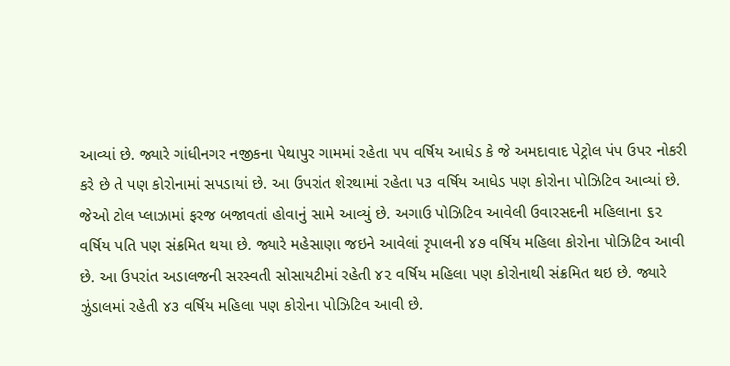આવ્યાં છે. જ્યારે ગાંધીનગર નજીકના પેથાપુર ગામમાં રહેતા ૫૫ વર્ષિય આધેડ કે જે અમદાવાદ પેટ્રોલ પંપ ઉપર નોકરી કરે છે તે પણ કોરોનામાં સપડાયાં છે. આ ઉપરાંત શેરથામાં રહેતા ૫૩ વર્ષિય આધેડ પણ કોરોના પોઝિટિવ આવ્યાં છે. જેઓ ટોલ પ્લાઝામાં ફરજ બજાવતાં હોવાનું સામે આવ્યું છે. અગાઉ પોઝિટિવ આવેલી ઉવારસદની મહિલાના ૬૨ વર્ષિય પતિ પણ સંક્રમિત થયા છે. જ્યારે મહેસાણા જઇને આવેલાં રૃપાલની ૪૭ વર્ષિય મહિલા કોરોના પોઝિટિવ આવી છે. આ ઉપરાંત અડાલજની સરસ્વતી સોસાયટીમાં રહેતી ૪૨ વર્ષિય મહિલા પણ કોરોનાથી સંક્રમિત થઇ છે. જ્યારે ઝુંડાલમાં રહેતી ૪૩ વર્ષિય મહિલા પણ કોરોના પોઝિટિવ આવી છે.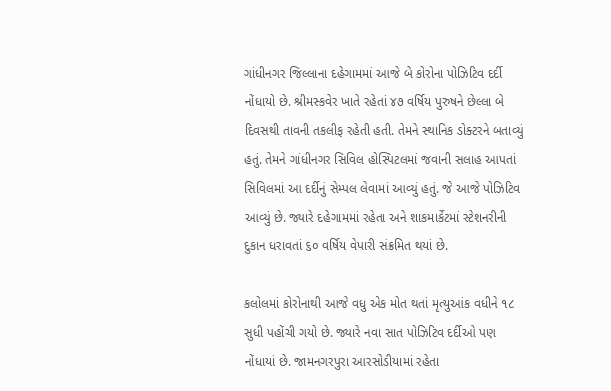ગાંધીનગર જિલ્લાના દહેગામમાં આજે બે કોરોના પોઝિટિવ દર્દી નોંધાયો છે. શ્રીમસ્કવેર ખાતે રહેતાં ૪૭ વર્ષિય પુરુષને છેલ્લા બે દિવસથી તાવની તકલીફ રહેતી હતી. તેમને સ્થાનિક ડોક્ટરને બતાવ્યું હતું. તેમને ગાંધીનગર સિવિલ હોસ્પિટલમાં જવાની સલાહ આપતાં સિવિલમાં આ દર્દીનું સેમ્પલ લેવામાં આવ્યું હતું. જે આજે પોઝિટિવ આવ્યું છે. જ્યારે દહેગામમાં રહેતા અને શાકમાર્કેટમાં સ્ટેશનરીની દુકાન ધરાવતાં ૬૦ વર્ષિય વેપારી સંક્રમિત થયાં છે.

કલોલમાં કોરોનાથી આજે વધુ એક મોત થતાં મૃત્યુઆંક વધીને ૧૮ સુધી પહોંચી ગયો છે. જ્યારે નવા સાત પોઝિટિવ દર્દીઓ પણ નોંધાયાં છે. જામનગરપુરા આરસોડીયામાં રહેતા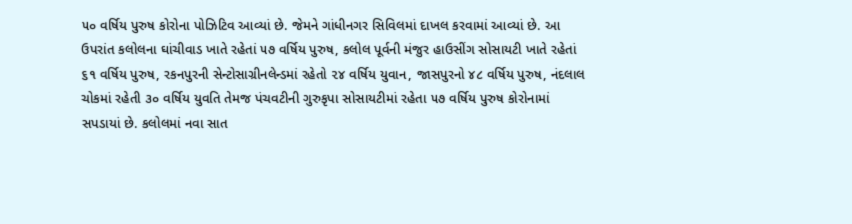૫૦ વર્ષિય પુરુષ કોરોના પોઝિટિવ આવ્યાં છે. જેમને ગાંધીનગર સિવિલમાં દાખલ કરવામાં આવ્યાં છે. આ ઉપરાંત કલોલના ઘાંચીવાડ ખાતે રહેતાં ૫૭ વર્ષિય પુરુષ, કલોલ પૂર્વની મંજુર હાઉસીંગ સોસાયટી ખાતે રહેતાં ૬૧ વર્ષિય પુરુષ, રકનપુરની સેન્ટોસાગ્રીનલેન્ડમાં રહેતો ૨૪ વર્ષિય યુવાન, જાસપુરનો ૪૮ વર્ષિય પુરુષ, નંદલાલ ચોકમાં રહેતી ૩૦ વર્ષિય યુવતિ તેમજ પંચવટીની ગુરુકૃપા સોસાયટીમાં રહેતા ૫૭ વર્ષિય પુરુષ કોરોનામાં સપડાયાં છે. કલોલમાં નવા સાત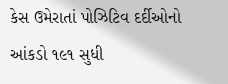કેસ ઉમેરાતાં પોઝિટિવ દર્દીઓનો આંકડો ૧૯૧ સુધી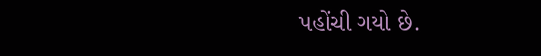પહોંચી ગયો છે.